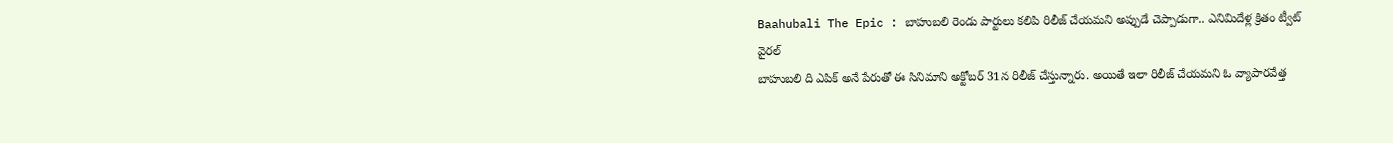Baahubali The Epic : బాహుబలి రెండు పార్టులు కలిపి రిలీజ్ చేయమని అప్పుడే చెప్పాడుగా.. ఎనిమిదేళ్ల క్రితం ట్వీట్ వైరల్
బాహుబలి ది ఎపిక్ అనే పేరుతో ఈ సినిమాని అక్టోబర్ 31న రిలీజ్ చేస్తున్నారు. అయితే ఇలా రిలీజ్ చేయమని ఓ వ్యాపారవేత్త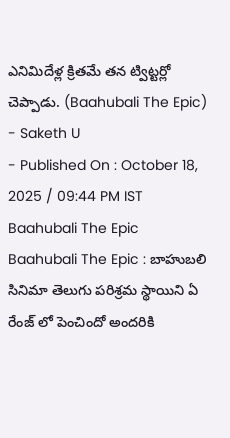ఎనిమిదేళ్ల క్రితమే తన ట్విట్టర్లో చెప్పాడు. (Baahubali The Epic)
- Saketh U
- Published On : October 18, 2025 / 09:44 PM IST
Baahubali The Epic
Baahubali The Epic : బాహుబలి సినిమా తెలుగు పరిశ్రమ స్థాయిని ఏ రేంజ్ లో పెంచిందో అందరికి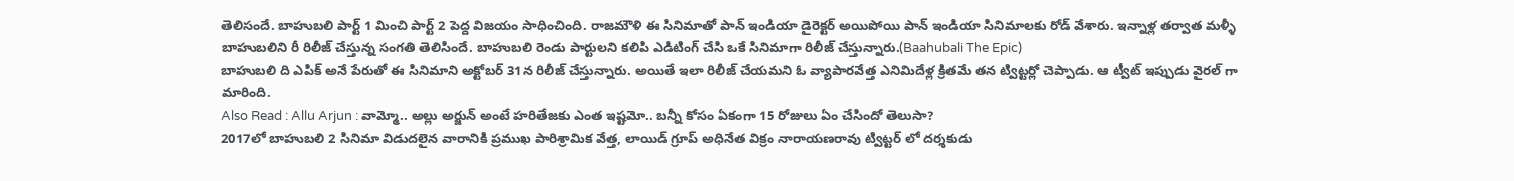తెలిసందే. బాహుబలి పార్ట్ 1 మించి పార్ట్ 2 పెద్ద విజయం సాధించింది. రాజమౌళి ఈ సినిమాతో పాన్ ఇండియా డైరెక్టర్ అయిపోయి పాన్ ఇండియా సినిమాలకు రోడ్ వేశారు. ఇన్నాళ్ల తర్వాత మళ్ళీ బాహుబలిని రీ రిలీజ్ చేస్తున్న సంగతి తెలిసిందే. బాహుబలి రెండు పార్టులని కలిపి ఎడిటింగ్ చేసి ఒకే సినిమాగా రిలీజ్ చేస్తున్నారు.(Baahubali The Epic)
బాహుబలి ది ఎపిక్ అనే పేరుతో ఈ సినిమాని అక్టోబర్ 31న రిలీజ్ చేస్తున్నారు. అయితే ఇలా రిలీజ్ చేయమని ఓ వ్యాపారవేత్త ఎనిమిదేళ్ల క్రితమే తన ట్విట్టర్లో చెప్పాడు. ఆ ట్వీట్ ఇప్పుడు వైరల్ గా మారింది.
Also Read : Allu Arjun : వామ్మో.. అల్లు అర్జున్ అంటే హరితేజకు ఎంత ఇష్టమో.. బన్నీ కోసం ఏకంగా 15 రోజులు ఏం చేసిందో తెలుసా?
2017లో బాహుబలి 2 సినిమా విడుదలైన వారానికి ప్రముఖ పారిశ్రామిక వేత్త, లాయిడ్ గ్రూప్ అధినేత విక్రం నారాయణరావు ట్విట్టర్ లో దర్శకుడు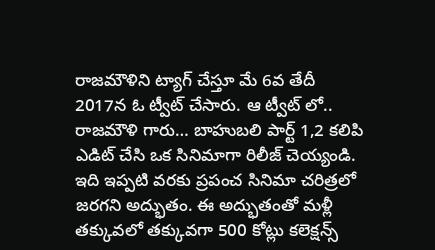రాజమౌళిని ట్యాగ్ చేస్తూ మే 6వ తేదీ 2017న ఓ ట్వీట్ చేసారు. ఆ ట్వీట్ లో.. రాజమౌళి గారు… బాహుబలి పార్ట్ 1,2 కలిపి ఎడిట్ చేసి ఒక సినిమాగా రిలీజ్ చెయ్యండి. ఇది ఇప్పటి వరకు ప్రపంచ సినిమా చరిత్రలో జరగని అద్భుతం. ఈ అద్భుతంతో మళ్లీ తక్కువలో తక్కువగా 500 కోట్లు కలెక్షన్స్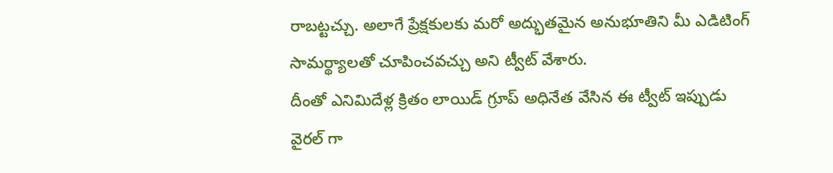రాబట్టచ్చు. అలాగే ప్రేక్షకులకు మరో అద్భుతమైన అనుభూతిని మీ ఎడిటింగ్ సామర్థ్యాలతో చూపించవచ్చు అని ట్వీట్ వేశారు.
దీంతో ఎనిమిదేళ్ల క్రితం లాయిడ్ గ్రూప్ అధినేత వేసిన ఈ ట్వీట్ ఇప్పుడు వైరల్ గా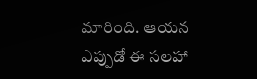మారింది. ఆయన ఎప్పుడో ఈ సలహా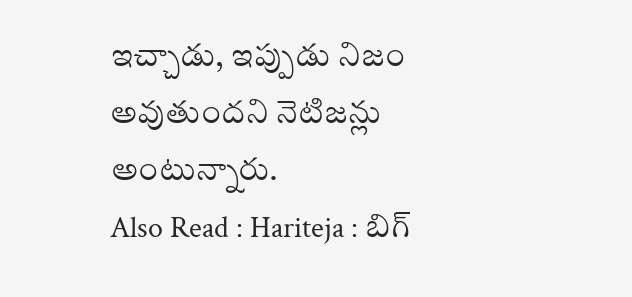ఇచ్చాడు, ఇప్పుడు నిజం అవుతుందని నెటిజన్లు అంటున్నారు.
Also Read : Hariteja : బిగ్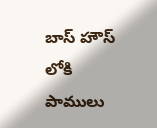బాస్ హౌస్ లోకి పాములు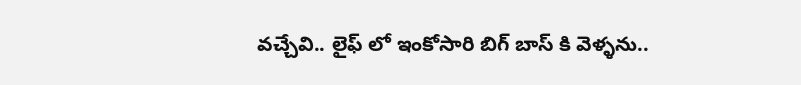వచ్చేవి.. లైఫ్ లో ఇంకోసారి బిగ్ బాస్ కి వెళ్ళను..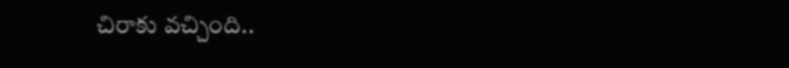చిరాకు వచ్చింది..